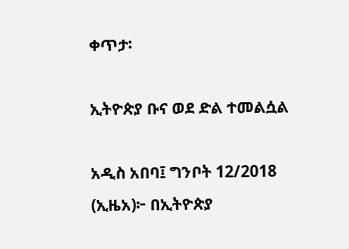ቀጥታ፡

ኢትዮጵያ ቡና ወደ ድል ተመልሷል

አዲስ አበባ፤ ግንቦት 12/2018 (ኢዜአ)፦ በኢትዮጵያ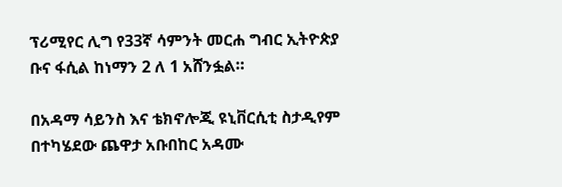ፕሪሚየር ሊግ የ33ኛ ሳምንት መርሐ ግብር ኢትዮጵያ ቡና ፋሲል ከነማን 2 ለ 1 አሸንፏል።

በአዳማ ሳይንስ እና ቴክኖሎጂ ዩኒቨርሲቲ ስታዲየም በተካሄደው ጨዋታ አቡበከር አዳሙ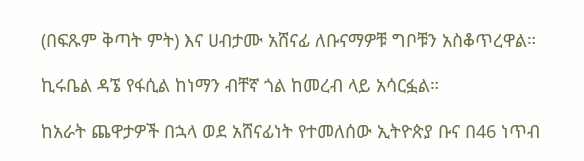(በፍጹም ቅጣት ምት) እና ሀብታሙ አሸናፊ ለቡናማዎቹ ግቦቹን አስቆጥረዋል።

ኪሩቤል ዳኜ የፋሲል ከነማን ብቸኛ ጎል ከመረብ ላይ አሳርፏል።

ከአራት ጨዋታዎች በኋላ ወደ አሸናፊነት የተመለሰው ኢትዮጵያ ቡና በ46 ነጥብ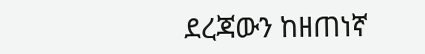ደረጃውን ከዘጠነኛ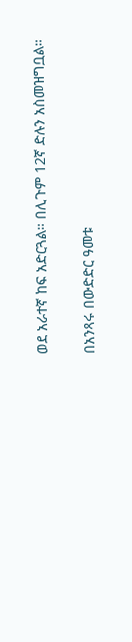ወደ አራተኛ ከፍ አድርጓል። በሊጉም 12ኛ ድሉን አስመዝግቧል።

በአንጻሩ በውድድር ዓመቱ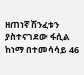ዘጠነኛ ሽንፈቱን ያስተናገደው ፋሲል ከነማ በተመሳሳይ 46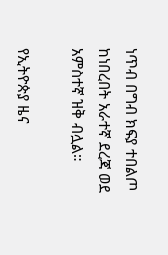ነጥብ በግብ ክፍያ ተበልጦ ከነበረበት አራተኛ ደረጃ ወደ አምስተኛ ዝቅ ብሏል።

የኢትዮጵያ ዜና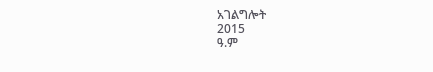አገልግሎት
2015
ዓ.ም